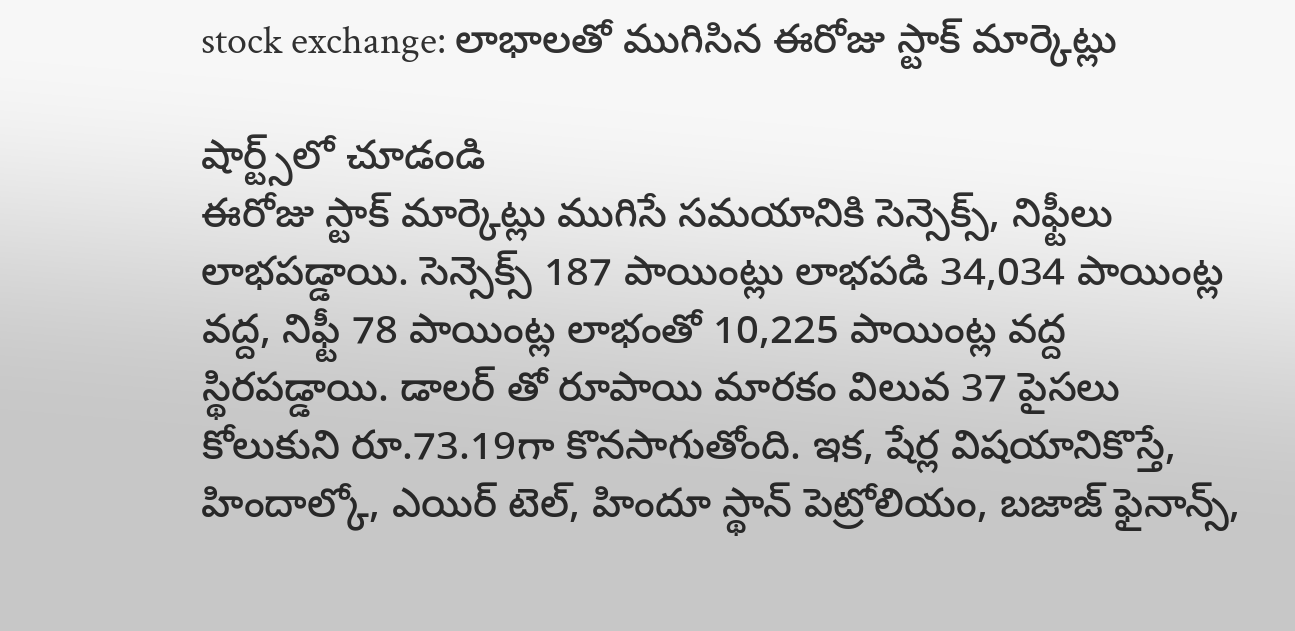stock exchange: లాభాలతో ముగిసిన ఈరోజు స్టాక్ మార్కెట్లు

షార్ట్స్‌లో చూడండి
ఈరోజు స్టాక్ మార్కెట్లు ముగిసే సమయానికి సెన్సెక్స్, నిఫ్టీలు లాభపడ్డాయి. సెన్సెక్స్ 187 పాయింట్లు లాభపడి 34,034 పాయింట్ల వద్ద, నిఫ్టీ 78 పాయింట్ల లాభంతో 10,225 పాయింట్ల వద్ద స్థిరపడ్డాయి. డాలర్ తో రూపాయి మారకం విలువ 37 పైసలు కోలుకుని రూ.73.19గా కొనసాగుతోంది. ఇక, షేర్ల విషయానికొస్తే, హిందాల్కో, ఎయిర్ టెల్, హిందూ స్థాన్ పెట్రోలియం, బజాజ్ ఫైనాన్స్,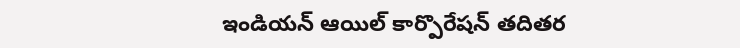ఇండియన్ ఆయిల్ కార్పొరేషన్ తదితర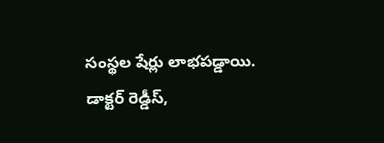సంస్థల షేర్లు లాభపడ్డాయి. డాక్టర్ రెడ్డీస్,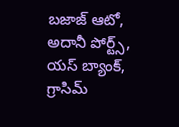బజాజ్ ఆటో, అదానీ పోర్ట్స్, యస్ బ్యాంక్, గ్రాసిమ్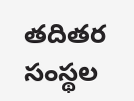తదితర సంస్థల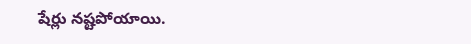షేర్లు నష్టపోయాయి.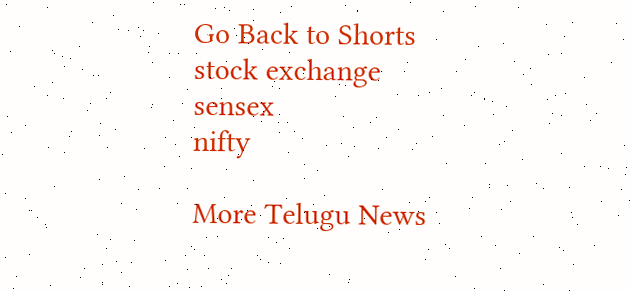Go Back to Shorts
stock exchange
sensex
nifty

More Telugu News